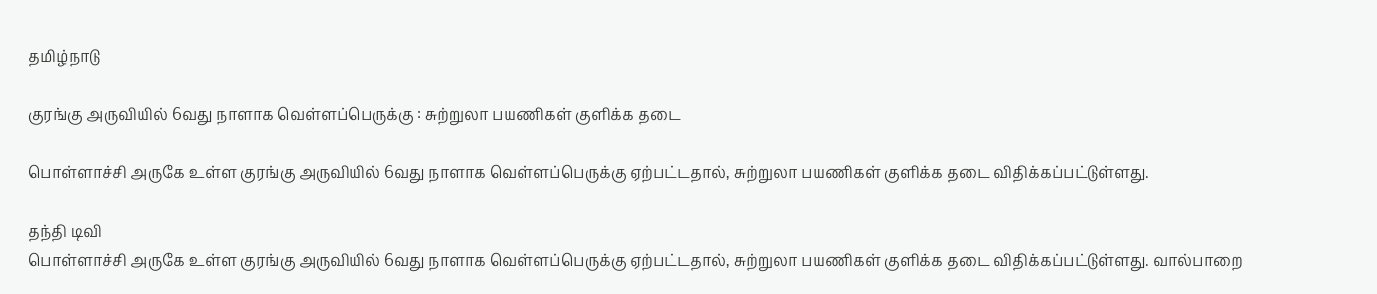தமிழ்நாடு

குரங்கு அருவியில் 6வது நாளாக வெள்ளப்பெருக்கு : சுற்றுலா பயணிகள் குளிக்க தடை

பொள்ளாச்சி அருகே உள்ள குரங்கு அருவியில் 6வது நாளாக வெள்ளப்பெருக்கு ஏற்பட்டதால், சுற்றுலா பயணிகள் குளிக்க தடை விதிக்கப்பட்டுள்ளது.

தந்தி டிவி
பொள்ளாச்சி அருகே உள்ள குரங்கு அருவியில் 6வது நாளாக வெள்ளப்பெருக்கு ஏற்பட்டதால், சுற்றுலா பயணிகள் குளிக்க தடை விதிக்கப்பட்டுள்ளது. வால்பாறை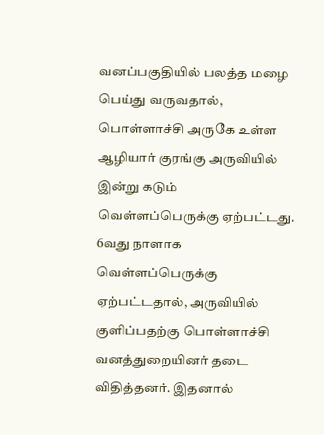வனப்பகுதியில் பலத்த மழை பெய்து வருவதால், பொள்ளாச்சி அருகே உள்ள ஆழியார் குரங்கு அருவியில் இன்று கடும் வெள்ளப்பெருக்கு ஏற்பட்டது. 6வது நாளாக வெள்ளப்பெருக்கு ஏற்பட்டதால், அருவியில் குளிப்பதற்கு பொள்ளாச்சி வனத்துறையினர் தடை விதித்தனர். இதனால்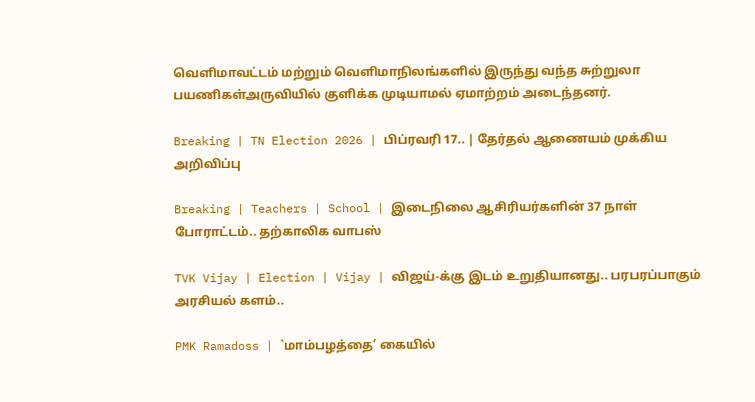வெளிமாவட்டம் மற்றும் வெளிமாநிலங்களில் இருந்து வந்த சுற்றுலா பயணிகள்அருவியில் குளிக்க முடியாமல் ஏமாற்றம் அடைந்தனர்.

Breaking | TN Election 2026 | பிப்ரவரி 17.. | தேர்தல் ஆணையம் முக்கிய அறிவிப்பு

Breaking | Teachers | School | இடைநிலை ஆசிரியர்களின் 37 நாள் போராட்டம்.. தற்காலிக வாபஸ்

TVK Vijay | Election | Vijay | விஜய்-க்கு இடம் உறுதியானது.. பரபரப்பாகும் அரசியல் களம்..

PMK Ramadoss | `மாம்பழத்தை’ கையில்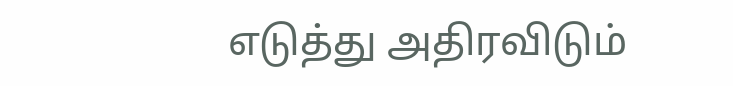எடுத்து அதிரவிடும்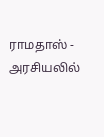ராமதாஸ் - அரசியலில்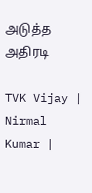அடுத்த அதிரடி

TVK Vijay | Nirmal Kumar |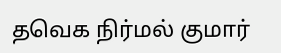தவெக நிர்மல் குமார்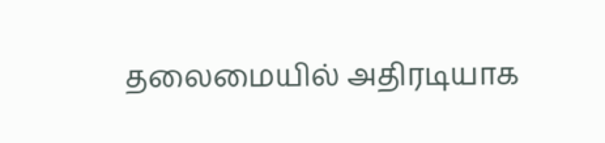தலைமையில் அதிரடியாக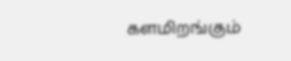களமிறங்கும்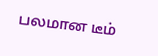பலமான டீம்